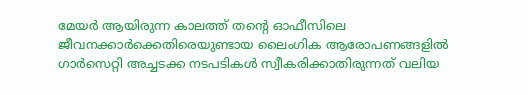മേയർ ആയിരുന്ന കാലത്ത് തന്റെ ഓഫീസിലെ ജീവനക്കാർക്കെതിരെയുണ്ടായ ലൈംഗിക ആരോപണങ്ങളിൽ ഗാർസെറ്റി അച്ചടക്ക നടപടികൾ സ്വീകരിക്കാതിരുന്നത് വലിയ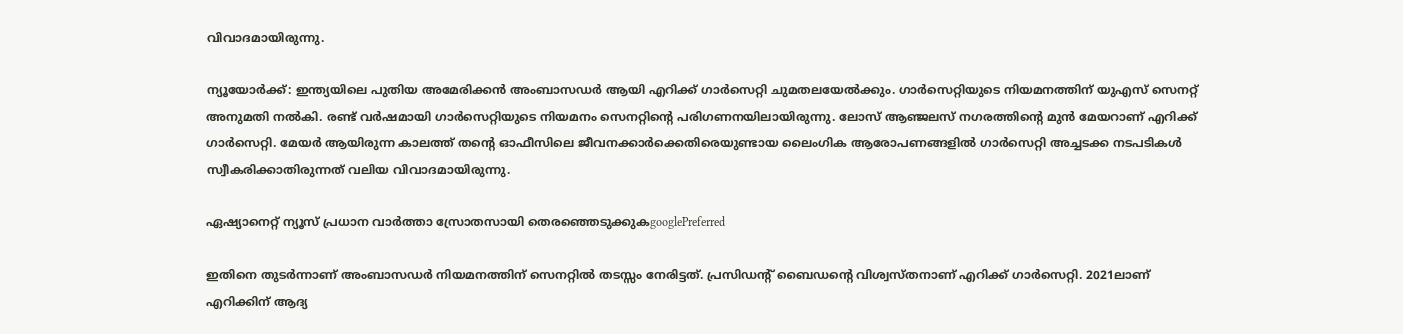വിവാദമായിരുന്നു.

ന്യൂയോര്‍ക്ക്: ഇന്ത്യയിലെ പുതിയ അമേരിക്കൻ അംബാസഡർ ആയി എറിക്ക് ഗാർസെറ്റി ചുമതലയേൽക്കും. ഗാർസെറ്റിയുടെ നിയമനത്തിന് യുഎസ് സെനറ്റ് അനുമതി നൽകി. രണ്ട് വർഷമായി ഗാർസെറ്റിയുടെ നിയമനം സെനറ്റിന്റെ പരിഗണനയിലായിരുന്നു. ലോസ് ആഞ്ജലസ് നഗരത്തിന്റെ മുൻ മേയറാണ് എറിക്ക് ഗാർസെറ്റി. മേയർ ആയിരുന്ന കാലത്ത് തന്റെ ഓഫീസിലെ ജീവനക്കാർക്കെതിരെയുണ്ടായ ലൈംഗിക ആരോപണങ്ങളിൽ ഗാർസെറ്റി അച്ചടക്ക നടപടികൾ സ്വീകരിക്കാതിരുന്നത് വലിയ വിവാദമായിരുന്നു.

ഏഷ്യാനെറ്റ് ന്യൂസ് പ്രധാന വാർത്താ സ്രോതസായി തെരഞ്ഞെടുക്കുകgooglePreferred

ഇതിനെ തുടർന്നാണ് അംബാസഡർ നിയമനത്തിന് സെനറ്റിൽ തടസ്സം നേരിട്ടത്. പ്രസിഡന്റ് ബൈഡന്റെ വിശ്വസ്തനാണ് എറിക്ക് ഗാർസെറ്റി. 2021ലാണ് എറിക്കിന് ആദ്യ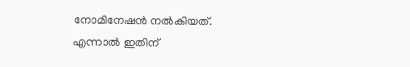നോമിനേഷന്‍ നല്‍കിയത്. എന്നാല്‍ ഇതിന്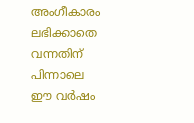അംഗീകാരം ലഭിക്കാതെ വന്നതിന് പിന്നാലെ ഈ വര്‍ഷം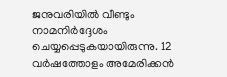ജനുവരിയില്‍ വീണ്ടും നാമനിര്‍ദ്ദേശം ചെയ്യപ്പെടുകയായിരുന്നു. 12 വര്‍ഷത്തോളം അമേരിക്കന്‍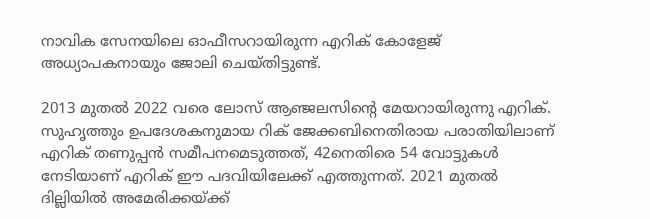നാവിക സേനയിലെ ഓഫീസറായിരുന്ന എറിക് കോളേജ് അധ്യാപകനായും ജോലി ചെയ്തിട്ടുണ്ട്.

2013 മുതല്‍ 2022 വരെ ലോസ് ആഞ്ജലസിന്‍റെ മേയറായിരുന്നു എറിക്. സുഹൃത്തും ഉപദേശകനുമായ റിക് ജേക്കബിനെതിരായ പരാതിയിലാണ് എറിക് തണുപ്പന്‍ സമീപനമെടുത്തത്, 42നെതിരെ 54 വോട്ടുകള്‍ നേടിയാണ് എറിക് ഈ പദവിയിലേക്ക് എത്തുന്നത്. 2021 മുതല്‍ ദില്ലിയില്‍ അമേരിക്കയ്ക്ക്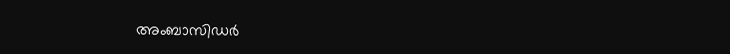അംബാസിഡര്‍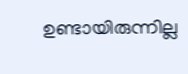ഉണ്ടായിരുന്നില്ല